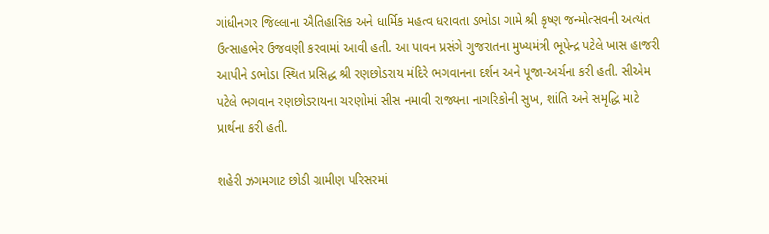ગાંધીનગર જિલ્લાના ઐતિહાસિક અને ધાર્મિક મહત્વ ધરાવતા ડભોડા ગામે શ્રી કૃષ્ણ જન્મોત્સવની અત્યંત ઉત્સાહભેર ઉજવણી કરવામાં આવી હતી. આ પાવન પ્રસંગે ગુજરાતના મુખ્યમંત્રી ભૂપેન્દ્ર પટેલે ખાસ હાજરી આપીને ડભોડા સ્થિત પ્રસિદ્ધ શ્રી રણછોડરાય મંદિરે ભગવાનના દર્શન અને પૂજા-અર્ચના કરી હતી. સીએમ પટેલે ભગવાન રણછોડરાયના ચરણોમાં સીસ નમાવી રાજ્યના નાગરિકોની સુખ, શાંતિ અને સમૃદ્ધિ માટે પ્રાર્થના કરી હતી.

શહેરી ઝગમગાટ છોડી ગ્રામીણ પરિસરમાં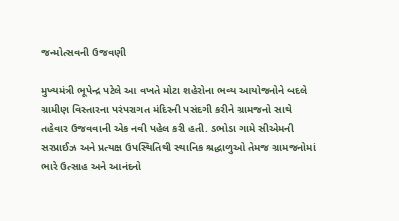જન્મોત્સવની ઉજવણી

મુખ્યમંત્રી ભૂપેન્દ્ર પટેલે આ વખતે મોટા શહેરોના ભવ્ય આયોજનોને બદલે ગ્રામીણ વિસ્તારના પરંપરાગત મંદિરની પસંદગી કરીને ગ્રામજનો સાથે તહેવાર ઉજવવાની એક નવી પહેલ કરી હતી. ડભોડા ગામે સીએમની સરપ્રાઈઝ અને પ્રત્યક્ષ ઉપસ્થિતિથી સ્થાનિક શ્રદ્ધાળુઓ તેમજ ગ્રામજનોમાં ભારે ઉત્સાહ અને આનંદનો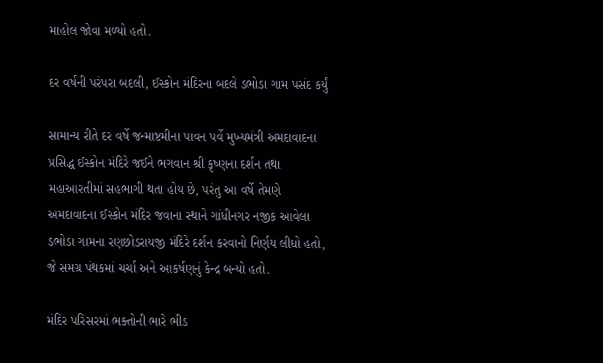માહોલ જોવા મળ્યો હતો.

દર વર્ષની પરંપરા બદલી, ઈસ્કોન મંદિરના બદલે ડભોડા ગામ પસંદ કર્યું

સામાન્ય રીતે દર વર્ષે જન્માષ્ટમીના પાવન પર્વે મુખ્યમંત્રી અમદાવાદના પ્રસિદ્ધ ઈસ્કોન મંદિરે જઈને ભગવાન શ્રી કૃષ્ણના દર્શન તથા મહાઆરતીમાં સહભાગી થતા હોય છે, પરંતુ આ વર્ષે તેમણે અમદાવાદના ઈસ્કોન મંદિર જવાના સ્થાને ગાંધીનગર નજીક આવેલા ડભોડા ગામના રણછોડરાયજી મંદિરે દર્શન કરવાનો નિર્ણય લીધો હતો, જે સમગ્ર પંથકમાં ચર્ચા અને આકર્ષણનું કેન્દ્ર બન્યો હતો.

મંદિર પરિસરમાં ભક્તોની ભારે ભીડ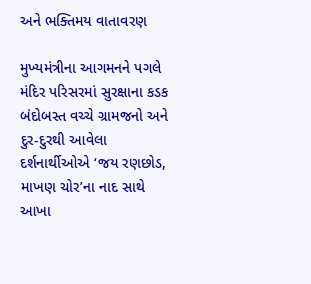અને ભક્તિમય વાતાવરણ

મુખ્યમંત્રીના આગમનને પગલે મંદિર પરિસરમાં સુરક્ષાના કડક બંદોબસ્ત વચ્ચે ગ્રામજનો અને દુર-દુરથી આવેલા દર્શનાર્થીઓએ ‘જય રણછોડ, માખણ ચોર’ના નાદ સાથે આખા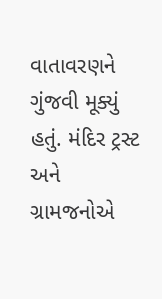વાતાવરણને ગુંજવી મૂક્યું હતું. મંદિર ટ્રસ્ટ અને ગ્રામજનોએ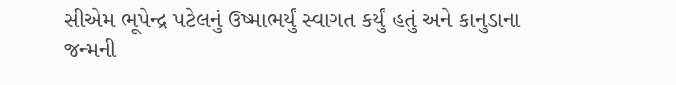સીએમ ભૂપેન્દ્ર પટેલનું ઉષ્માભર્યું સ્વાગત કર્યું હતું અને કાનુડાના જન્મની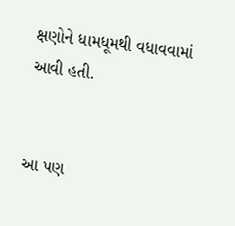ક્ષણોને ધામધૂમથી વધાવવામાં આવી હતી.


આ પણ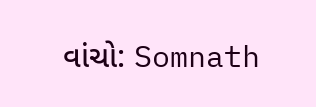વાંચો: Somnath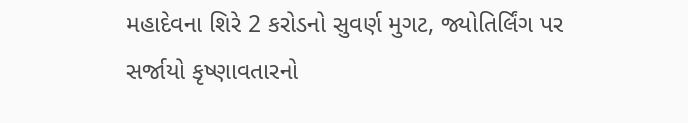મહાદેવના શિરે 2 કરોડનો સુવર્ણ મુગટ, જ્યોતિર્લિંગ પર સર્જાયો કૃષ્ણાવતારનો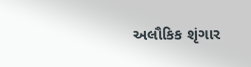અલૌકિક શૃંગાર